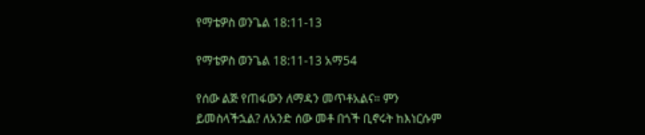የማቴዎስ ወንጌል 18:11-13

የማቴዎስ ወንጌል 18:11-13 አማ54

የሰው ልጅ የጠፋውን ለማዳን መጥቶአልና። ምን ይመስላችኋል? ለአንድ ሰው መቶ በጎች ቢኖሩት ከእነርሱም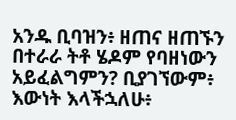አንዱ ቢባዝን፥ ዘጠና ዘጠኙን በተራራ ትቶ ሄዶም የባዘነውን አይፈልግምን? ቢያገኘውም፥ እውነት እላችኋለሁ፥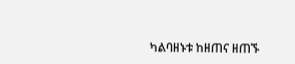ካልባዘኑቱ ከዘጠና ዘጠኙ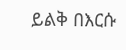ይልቅ በእርሱ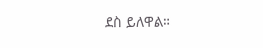ደስ ይለዋል።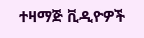ተዛማጅ ቪዲዮዎች